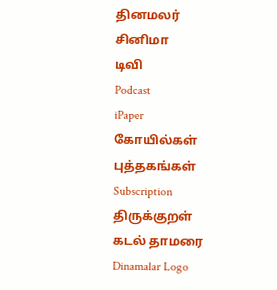தினமலர்
சினிமா
டிவி
Podcast
iPaper
கோயில்கள்
புத்தகங்கள்
Subscription
திருக்குறள்
கடல் தாமரை
Dinamalar Logo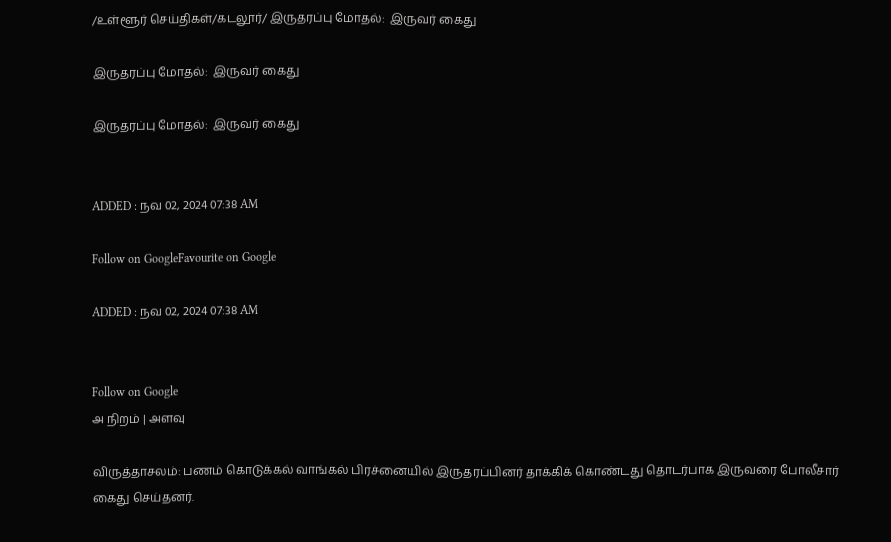/உள்ளூர் செய்திகள்/கடலூர்/ இருதரப்பு மோதல்:  இருவர் கைது

இருதரப்பு மோதல்:  இருவர் கைது

இருதரப்பு மோதல்:  இருவர் கைது


ADDED : நவ 02, 2024 07:38 AM

Follow on GoogleFavourite on Google

ADDED : நவ 02, 2024 07:38 AM


Follow on Google
அ நிறம் | அளவு

விருத்தாசலம்: பணம் கொடுக்கல் வாங்கல் பிரச்னையில் இருதரப்பினர் தாக்கிக் கொண்டது தொடர்பாக இருவரை போலீசார் கைது செய்தனர்.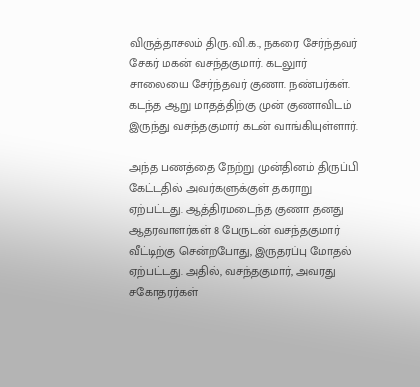விருத்தாசலம் திரு.வி.க., நகரை சேர்ந்தவர் சேகர் மகன் வசந்தகுமார். கடலுார் சாலையை சேர்ந்தவர் குணா. நண்பர்கள். கடந்த ஆறு மாதத்திற்கு முன் குணாவிடம் இருந்து வசந்தகுமார் கடன் வாங்கியுள்ளார்.

அந்த பணத்தை நேற்று முன்தினம் திருப்பி கேட்டதில் அவர்களுக்குள் தகராறு ஏற்பட்டது. ஆத்திரமடைந்த குணா தனது ஆதரவாளர்கள் 8 பேருடன் வசந்தகுமார் வீட்டிற்கு சென்றபோது, இருதரப்பு மோதல் ஏற்பட்டது. அதில், வசந்தகுமார், அவரது சகோதரர்கள்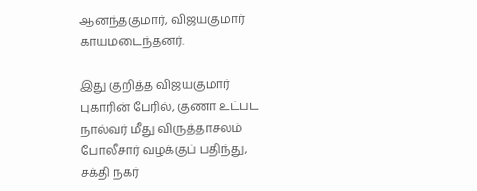ஆனந்தகுமார், விஜயகுமார் காயமடைந்தனர்.

இது குறித்த விஜயகுமார் புகாரின் பேரில், குணா உட்பட நால்வர் மீது விருத்தாசலம் போலீசார் வழக்குப் பதிந்து, சக்தி நகர்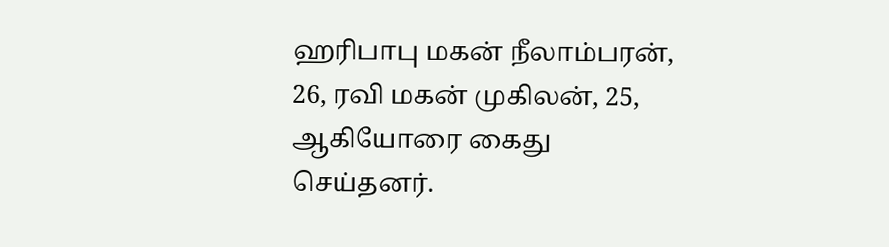ஹரிபாபு மகன் நீலாம்பரன், 26, ரவி மகன் முகிலன், 25, ஆகியோரை கைது செய்தனர்.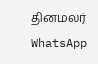தினமலர் WhatsApp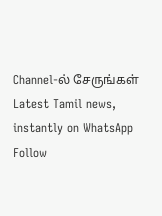Channel-ல் சேருங்கள்
Latest Tamil news, instantly on WhatsApp
Follow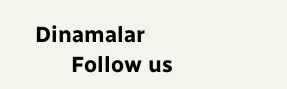Dinamalar
      Follow us